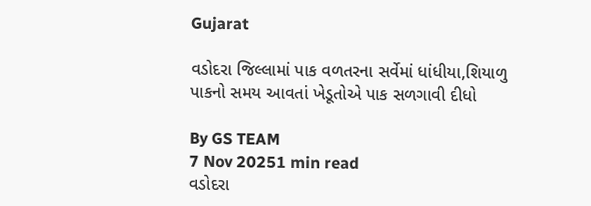Gujarat

વડોદરા જિલ્લામાં પાક વળતરના સર્વેમાં ધાંધીયા,શિયાળુ પાકનો સમય આવતાં ખેડૂતોએ પાક સળગાવી દીધો

By GS TEAM
7 Nov 20251 min read
વડોદરા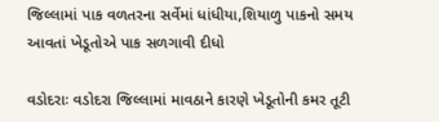જિલ્લામાં પાક વળતરના સર્વેમાં ધાંધીયા,શિયાળુ પાકનો સમય આવતાં ખેડૂતોએ પાક સળગાવી દીધો

વડોદરાઃ વડોદરા જિલ્લામાં માવઠાને કારણે ખેડૂતોની કમર તૂટી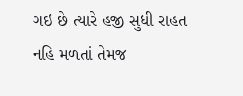ગઇ છે ત્યારે હજી સુધી રાહત નહિ મળતાં તેમજ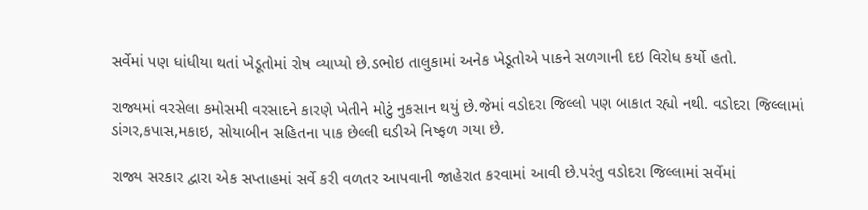સર્વેમાં પણ ધાંધીયા થતાં ખેડૂતોમાં રોષ વ્યાપ્યો છે.ડભોઇ તાલુકામાં અનેક ખેડૂતોએ પાકને સળગાની દઇ વિરોધ કર્યો હતો.

રાજ્યમાં વરસેલા કમોસમી વરસાદને કારણે ખેતીને મોટું નુકસાન થયું છે.જેમાં વડોદરા જિલ્લો પણ બાકાત રહ્યો નથી. વડોદરા જિલ્લામાં ડાંગર,કપાસ,મકાઇ, સોયાબીન સહિતના પાક છેલ્લી ઘડીએ નિષ્ફળ ગયા છે.

રાજ્ય સરકાર દ્વારા એક સપ્તાહમાં સર્વે કરી વળતર આપવાની જાહેરાત કરવામાં આવી છે.પરંતુ વડોદરા જિલ્લામાં સર્વેમાં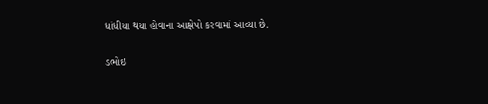ધાંધીયા થયા હોવાના આક્ષેપો કરવામાં આવ્યા છે.

ડભોઇ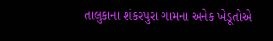તાલુકાના શંકરપુરા ગામના અનેક ખેડૂતોએ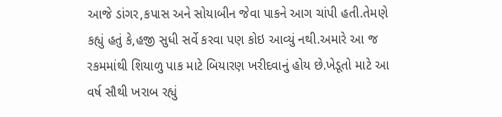આજે ડાંગર,કપાસ અને સોયાબીન જેવા પાકને આગ ચાંપી હતી.તેમણે કહ્યું હતું કે,હજી સુધી સર્વે કરવા પણ કોઇ આવ્યું નથી.અમારે આ જ રકમમાંથી શિયાળુ પાક માટે બિયારણ ખરીદવાનું હોય છે.ખેડૂતો માટે આ વર્ષ સૌથી ખરાબ રહ્યું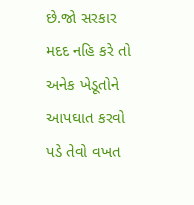છે.જો સરકાર મદદ નહિ કરે તો અનેક ખેડૂતોને આપઘાત કરવો પડે તેવો વખત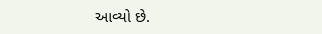આવ્યો છે.